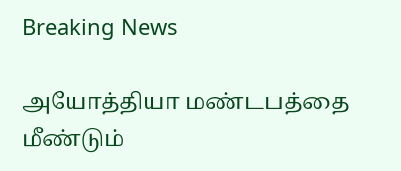Breaking News

அயோத்தியா மண்டபத்தை மீண்டும்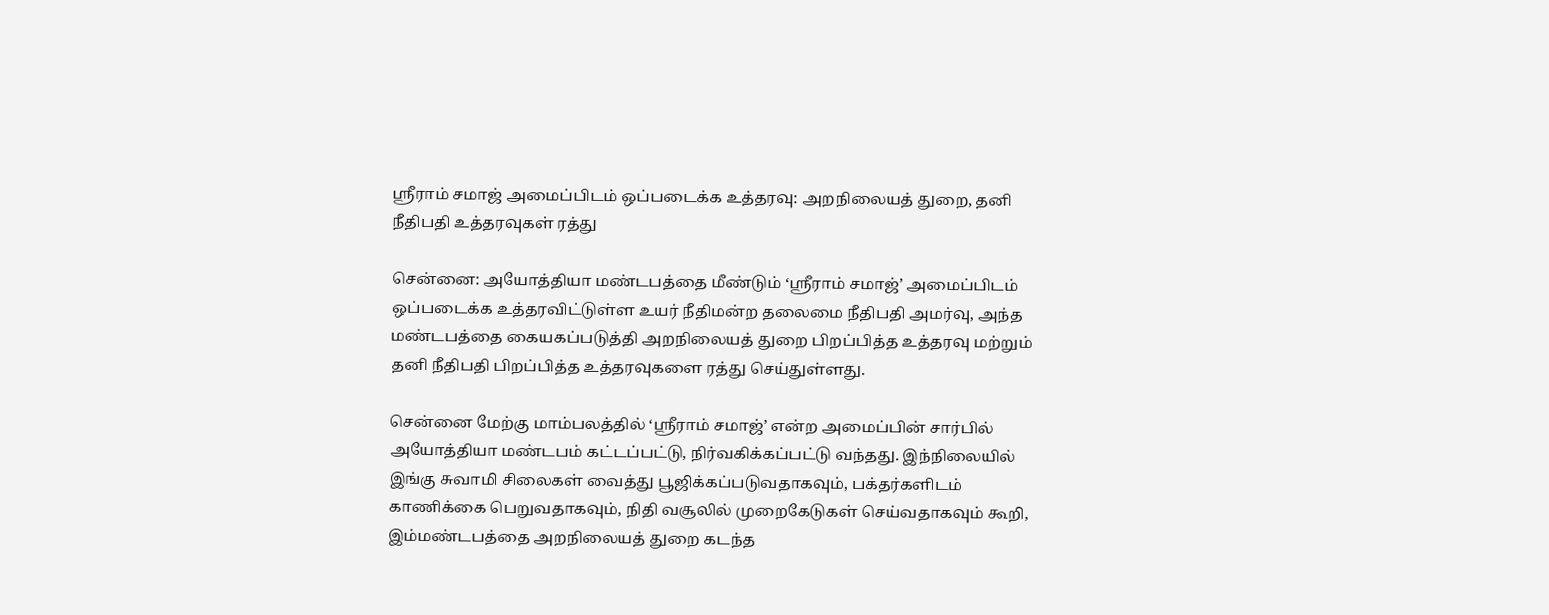ஸ்ரீராம் சமாஜ் அமைப்பிடம் ஒப்படைக்க உத்தரவு: அறநிலையத் துறை, தனி நீதிபதி உத்தரவுகள் ரத்து

சென்னை: அயோத்தியா மண்டபத்தை மீண்டும் ‘ஸ்ரீராம் சமாஜ்’ அமைப்பிடம் ஒப்படைக்க உத்தரவிட்டுள்ள உயர் நீதிமன்ற தலைமை நீதிபதி அமர்வு, அந்த மண்டபத்தை கையகப்படுத்தி அறநிலையத் துறை பிறப்பித்த உத்தரவு மற்றும் தனி நீதிபதி பிறப்பித்த உத்தரவுகளை ரத்து செய்துள்ளது.

சென்னை மேற்கு மாம்பலத்தில் ‘ஸ்ரீராம் சமாஜ்’ என்ற அமைப்பின் சார்பில் அயோத்தியா மண்டபம் கட்டப்பட்டு, நிர்வகிக்கப்பட்டு வந்தது. இந்நிலையில் இங்கு சுவாமி சிலைகள் வைத்து பூஜிக்கப்படுவதாகவும், பக்தர்களிடம் காணிக்கை பெறுவதாகவும், நிதி வசூலில் முறைகேடுகள் செய்வதாகவும் கூறி, இம்மண்டபத்தை அறநிலையத் துறை கடந்த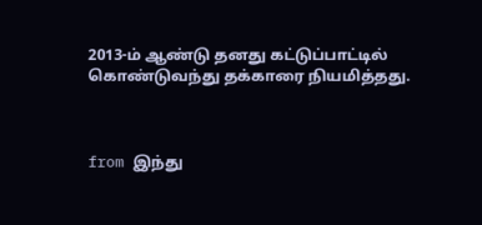2013-ம் ஆண்டு தனது கட்டுப்பாட்டில் கொண்டுவந்து தக்காரை நியமித்தது.



from இந்து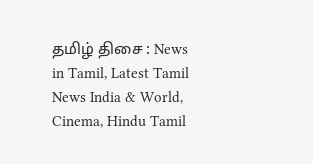தமிழ் திசை : News in Tamil, Latest Tamil News India & World, Cinema, Hindu Tamil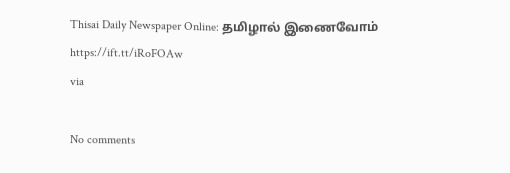Thisai Daily Newspaper Online: தமிழால் இணைவோம் https://ift.tt/iRoFOAw
via

No comments